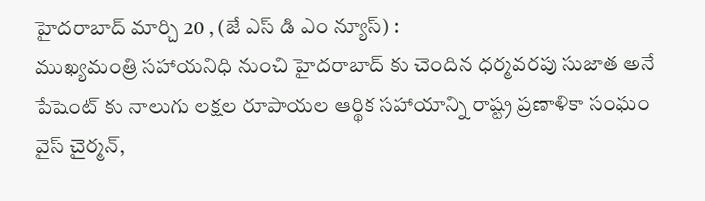హైదరాబాద్ మార్చి 20 , (జే ఎస్ డి ఎం న్యూస్) :
ముఖ్యమంత్రి సహాయనిధి నుంచి హైదరాబాద్ కు చెందిన ధర్మవరపు సుజాత అనే పేషెంట్ కు నాలుగు లక్షల రూపాయల ఆర్థిక సహాయాన్ని రాష్ట్ర ప్రణాళికా సంఘం వైస్ చైర్మన్,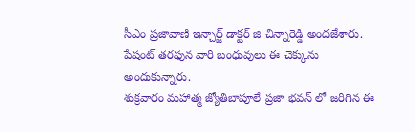సీఎం ప్రజావాణి ఇన్చార్జ్ డాక్టర్ జి చిన్నారెడ్డి అందజేశారు. పేషంట్ తరఫున వారి బంధువులు ఈ చెక్కును అందుకున్నారు.
శుక్రవారం మహాత్మ జ్యోతిబాపూలే ప్రజా భవన్ లో జరిగిన ఈ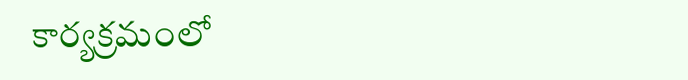కార్యక్రమంలో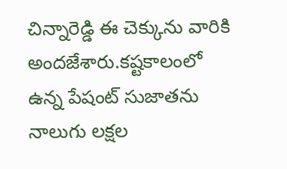చిన్నారెడ్డి ఈ చెక్కును వారికి అందజేశారు.కష్టకాలంలో ఉన్న పేషంట్ సుజాతను నాలుగు లక్షల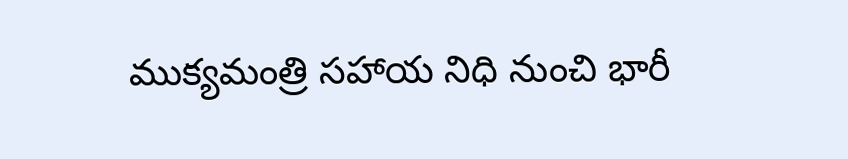ముక్యమంత్రి సహాయ నిధి నుంచి భారీ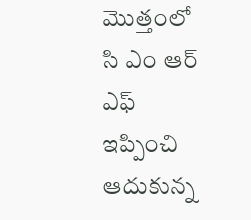మొత్తంలో సి ఎం ఆర్ ఎఫ్ ఇప్పించి ఆదుకున్న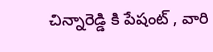చిన్నారెడ్డి కి పేషంట్ , వారి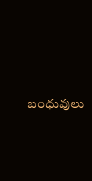బంధువులు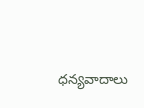ధన్యవాదాలు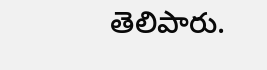తెలిపారు.